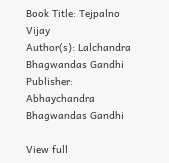Book Title: Tejpalno Vijay
Author(s): Lalchandra Bhagwandas Gandhi
Publisher: Abhaychandra Bhagwandas Gandhi

View full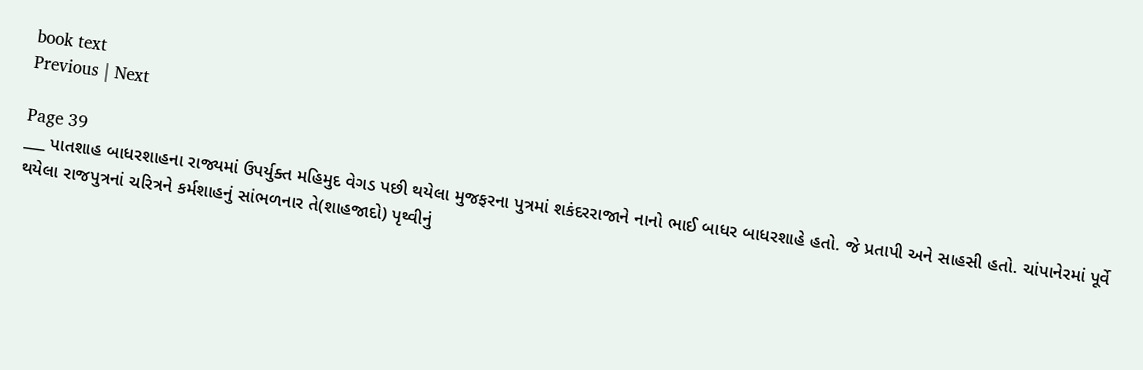book text
Previous | Next

Page 39
___ પાતશાહ બાધરશાહના રાજ્યમાં ઉપર્યુક્ત મહિમુદ વેગડ પછી થયેલા મુજફરના પુત્રમાં શકંદરરાજાને નાનો ભાઈ બાધર બાધરશાહે હતો. જે પ્રતાપી અને સાહસી હતો. ચાંપાનેરમાં પૂર્વે થયેલા રાજપુત્રનાં ચરિત્રને કર્મશાહનું સાંભળનાર તે(શાહજાદો) પૃથ્વીનું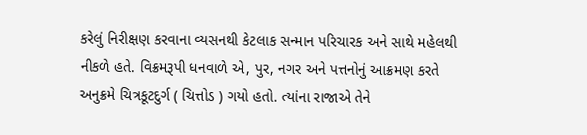કરેલું નિરીક્ષણ કરવાના વ્યસનથી કેટલાક સન્માન પરિચારક અને સાથે મહેલથી નીકળે હતે. વિક્રમરૂપી ધનવાળે એ, પુર, નગર અને પત્તનોનું આક્રમણ કરતે અનુક્રમે ચિત્રકૂટદુર્ગ ( ચિત્તોડ ) ગયો હતો. ત્યાંના રાજાએ તેને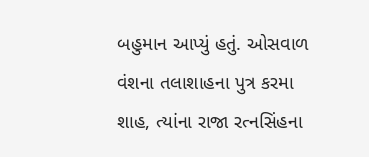બહુમાન આપ્યું હતું. ઓસવાળ વંશના તલાશાહના પુત્ર કરમા શાહ, ત્યાંના રાજા રત્નસિંહના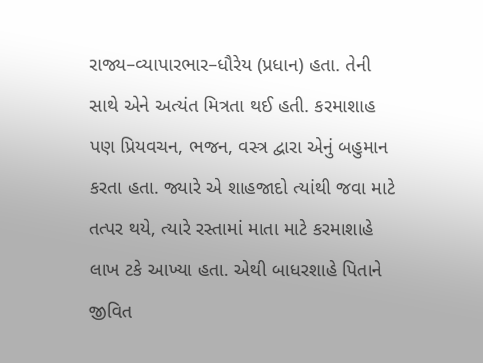રાજ્ય–વ્યાપારભાર–ધૌરેય (પ્રધાન) હતા. તેની સાથે એને અત્યંત મિત્રતા થઈ હતી. કરમાશાહ પણ પ્રિયવચન, ભજન, વસ્ત્ર દ્વારા એનું બહુમાન કરતા હતા. જ્યારે એ શાહજાદો ત્યાંથી જવા માટે તત્પર થયે, ત્યારે રસ્તામાં માતા માટે કરમાશાહે લાખ ટકે આખ્યા હતા. એથી બાધરશાહે પિતાને જીવિત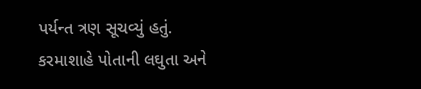પર્યન્ત ત્રણ સૂચવ્યું હતું. કરમાશાહે પોતાની લઘુતા અને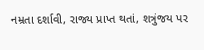નમ્રતા દર્શાવી, રાજ્ય પ્રાપ્ત થતાં, શત્રુંજય પર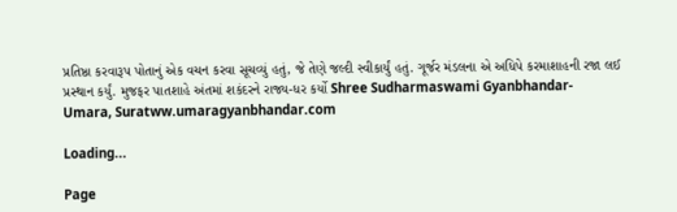પ્રતિષ્ઠા કરવારૂપ પોતાનું એક વચન કરવા સૂચવ્યું હતું, જે તેણે જલ્દી સ્વીકાર્યું હતું. ગૂર્જર મંડલના એ અધિપે કરમાશાહની રજા લઈ પ્રસ્થાન કર્યું. મુજફર પાતશાહે અંતમાં શકંદરને રાજ્ય-ધર કર્યો Shree Sudharmaswami Gyanbhandar-Umara, Suratww.umaragyanbhandar.com

Loading...

Page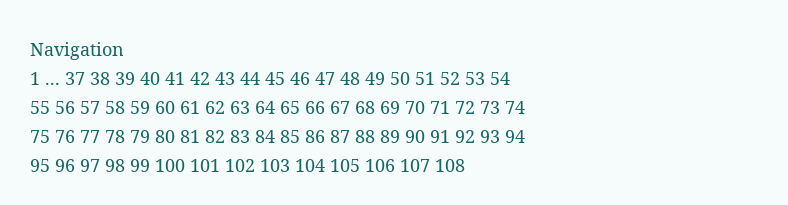Navigation
1 ... 37 38 39 40 41 42 43 44 45 46 47 48 49 50 51 52 53 54 55 56 57 58 59 60 61 62 63 64 65 66 67 68 69 70 71 72 73 74 75 76 77 78 79 80 81 82 83 84 85 86 87 88 89 90 91 92 93 94 95 96 97 98 99 100 101 102 103 104 105 106 107 108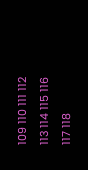109 110 111 112 113 114 115 116 117 118